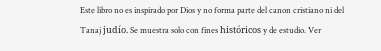Este libro no es inspirado por Dios y no forma parte del canon cristiano ni del Tanaj judío. Se muestra solo con fines históricos y de estudio. Ver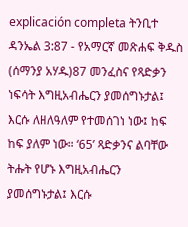explicación completa ትንቢተ ዳንኤል 3:87 - የአማርኛ መጽሐፍ ቅዱስ (ሰማንያ አሃዱ)87 መንፈስና የጻድቃን ነፍሳት እግዚአብሔርን ያመሰግኑታል፤ እርሱ ለዘለዓለም የተመሰገነ ነው፤ ከፍ ከፍ ያለም ነው። ‘65’ ጻድቃንና ልባቸው ትሑት የሆኑ እግዚአብሔርን ያመሰግኑታል፤ እርሱ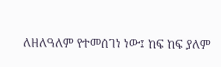ለዘለዓለም የተመሰገነ ነው፤ ከፍ ከፍ ያለም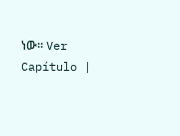ነው። Ver Capítulo |